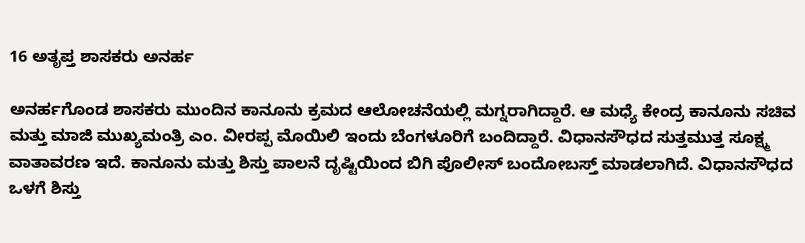16 ಅತೃಪ್ತ ಶಾಸಕರು ಅನರ್ಹ

ಅನರ್ಹಗೊಂಡ ಶಾಸಕರು ಮುಂದಿನ ಕಾನೂನು ಕ್ರಮದ ಆಲೋಚನೆಯಲ್ಲಿ ಮಗ್ನರಾಗಿದ್ದಾರೆ. ಆ ಮಧ್ಯೆ ಕೇಂದ್ರ ಕಾನೂನು ಸಚಿವ ಮತ್ತು ಮಾಜಿ ಮುಖ್ಯಮಂತ್ರಿ ಎಂ. ವೀರಪ್ಪ ಮೊಯಿಲಿ ಇಂದು ಬೆಂಗಳೂರಿಗೆ ಬಂದಿದ್ದಾರೆ. ವಿಧಾನಸೌಧದ ಸುತ್ತಮುತ್ತ ಸೂಕ್ಷ್ಮ ವಾತಾವರಣ ಇದೆ. ಕಾನೂನು ಮತ್ತು ಶಿಸ್ತು ಪಾಲನೆ ದೃಷ್ಟಿಯಿಂದ ಬಿಗಿ ಪೊಲೀಸ್ ಬಂದೋಬಸ್ತ್ ಮಾಡಲಾಗಿದೆ. ವಿಧಾನಸೌಧದ ಒಳಗೆ ಶಿಸ್ತು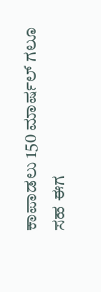ಕಾಪಾಡಲು 150 ಮಾರ್ಷಲ್ ಗಲೂ ಸಹ ಈಗ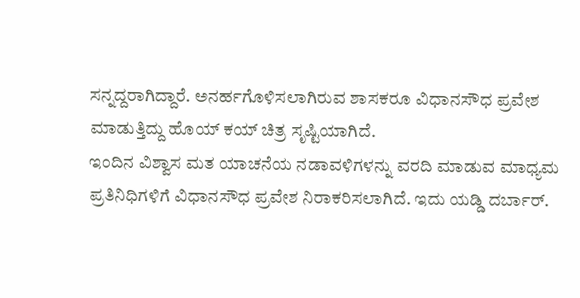ಸನ್ನದ್ದರಾಗಿದ್ದಾರೆ. ಅನರ್ಹಗೊಳಿಸಲಾಗಿರುವ ಶಾಸಕರೂ ವಿಧಾನಸೌಧ ಪ್ರವೇಶ ಮಾಡುತ್ತಿದ್ದು ಹೊಯ್ ಕಯ್ ಚಿತ್ರ ಸೃಷ್ಟಿಯಾಗಿದೆ.
ಇಂದಿನ ವಿಶ್ವಾಸ ಮತ ಯಾಚನೆಯ ನಡಾವಳಿಗಳನ್ನು ವರದಿ ಮಾಡುವ ಮಾಧ್ಯಮ ಪ್ರತಿನಿಧಿಗಳಿಗೆ ವಿಧಾನಸೌಧ ಪ್ರವೇಶ ನಿರಾಕರಿಸಲಾಗಿದೆ. ಇದು ಯಡ್ಡಿ ದರ್ಬಾರ್.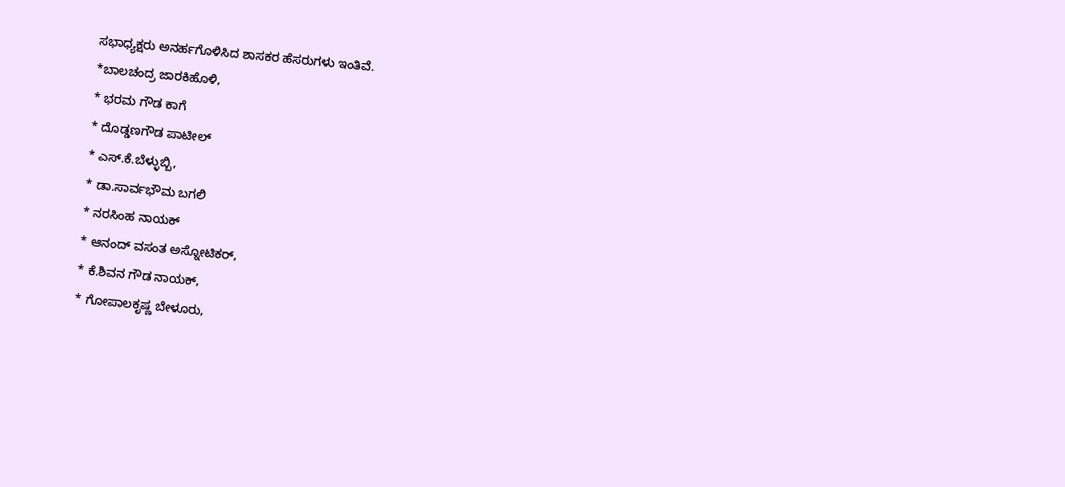ಸಭಾಧ್ಯಕ್ಷರು ಅನರ್ಹಗೊಳಿಸಿದ ಶಾಸಕರ ಹೆಸರುಗಳು ಇಂತಿವೆ.
*ಬಾಲಚಂದ್ರ ಜಾರಕಿಹೊಳಿ,
* ಭರಮ ಗೌಡ ಕಾಗೆ
* ದೊಡ್ಡಣಗೌಡ ಪಾಟೀಲ್
* ಎಸ್.ಕೆ.ಬೆಳ್ಳುಬ್ಬಿ,
* ಡಾ.ಸಾರ್ವಭೌಮ ಬಗಲಿ
* ನರಸಿಂಹ ನಾಯಕ್
* ಆನಂದ್ ವಸಂತ ಅಸ್ನೋಟಿಕರ್,
* ಕೆ.ಶಿವನ ಗೌಡ ನಾಯಕ್,
* ಗೋಪಾಲಕೃಷ್ಣ ಬೇಳೂರು,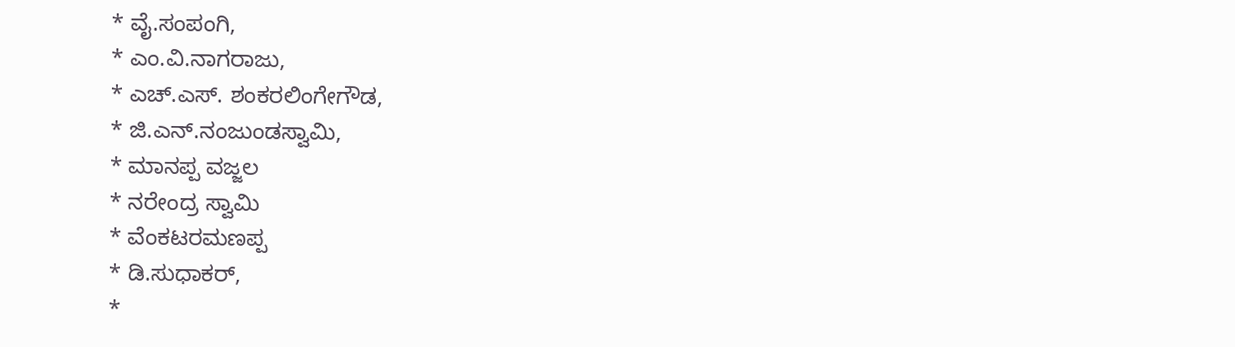* ವೈ.ಸಂಪಂಗಿ,
* ಎಂ.ವಿ.ನಾಗರಾಜು,
* ಎಚ್.ಎಸ್. ಶಂಕರಲಿಂಗೇಗೌಡ,
* ಜಿ.ಎನ್.ನಂಜುಂಡಸ್ವಾಮಿ,
* ಮಾನಪ್ಪ ವಜ್ಜಲ
* ನರೇಂದ್ರ ಸ್ವಾಮಿ
* ವೆಂಕಟರಮಣಪ್ಪ
* ಡಿ.ಸುಧಾಕರ್,
*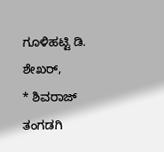ಗೂಳಿಹಟ್ಟಿ ಡಿ. ಶೇಖರ್,
* ಶಿವರಾಜ್ ತಂಗಡಗಿ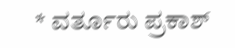* ವರ್ತೂರು ಪ್ರಕಾಶ್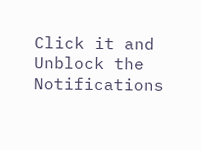Click it and Unblock the Notifications